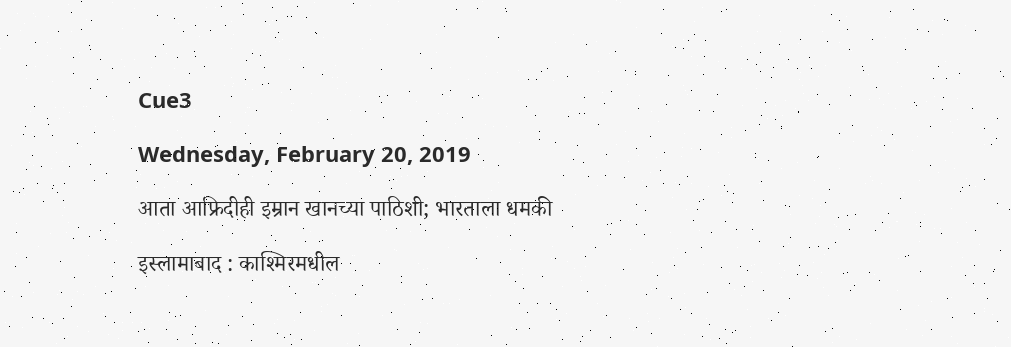Cue3

Wednesday, February 20, 2019

आता आफ्रिदीही इम्रान खानच्या पाठिशी; भारताला धमकी

इस्लामाबाद : काश्मिरमधील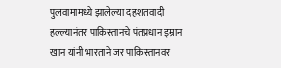पुलवामामध्ये झालेल्या दहशतवादी हल्ल्यानंतर पाकिस्तानचे पंतप्रधान इम्रान खान यांनी भारताने जर पाकिस्तानवर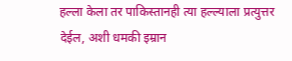हल्ला केला तर पाकिस्तानही त्या हल्ल्याला प्रत्युत्तर देईल, अशी धमकी इम्रान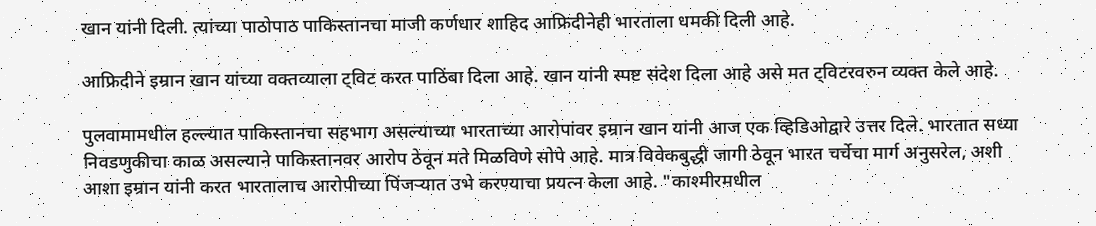खान यांनी दिली. त्यांच्या पाठोपाठ पाकिस्तानचा माजी कर्णधार शाहिद आफ्रिदीनेही भारताला धमकी दिली आहे.

आफ्रिदीने इम्रान खान यांच्या वक्तव्याला ट्विट करत पाठिंबा दिला आहे. खान यांनी स्पष्ट संदेश दिला आहे असे मत ट्विटरवरुन व्यक्त केले आहे.

पुलवामामधील हल्ल्यात पाकिस्तानचा सहभाग असल्याच्या भारताच्या आरोपांवर इम्रान खान यांनी आज एक व्हिडिओद्वारे उत्तर दिले. भारतात सध्या निवडणुकीचा काळ असल्याने पाकिस्तानवर आरोप ठेवून मते मिळविणे सोपे आहे. मात्र विवेकबुद्धी जागी ठेवून भारत चर्चेचा मार्ग अनुसरेल, अशी आशा इम्रान यांनी करत भारतालाच आरोपीच्या पिंजऱ्यात उभे करण्याचा प्रयत्न केला आहे. "काश्‍मीरमधील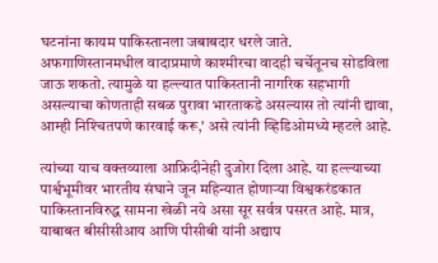घटनांना कायम पाकिस्तानला जबाबदार धरले जाते. अफगाणिस्तानमधील वादाप्रमाणे काश्‍मीरचा वादही चर्चेतूनच सोडविला जाऊ शकतो. त्यामुळे या हल्ल्यात पाकिस्तानी नागरिक सहभागी असल्याचा कोणताही सबळ पुरावा भारताकडे असल्यास तो त्यांनी द्यावा, आम्ही निश्‍चितपणे कारवाई करू,' असे त्यांनी व्हिडिओमध्ये म्हटले आहे.

त्यांच्या याच वक्तव्याला आफ्रिदीनेही दुजोरा दिला आहे. या हल्ल्याच्या पार्श्वभूमीवर भारतीय संघाने जून महिन्यात होणाऱ्या विश्वकरंडकात पाकिस्तानविरुद्ध सामना खेळी नये असा सूर सर्वत्र पसरत आहे. मात्र, याबाबत बीसीसीआय आणि पीसीबी यांनी अद्याप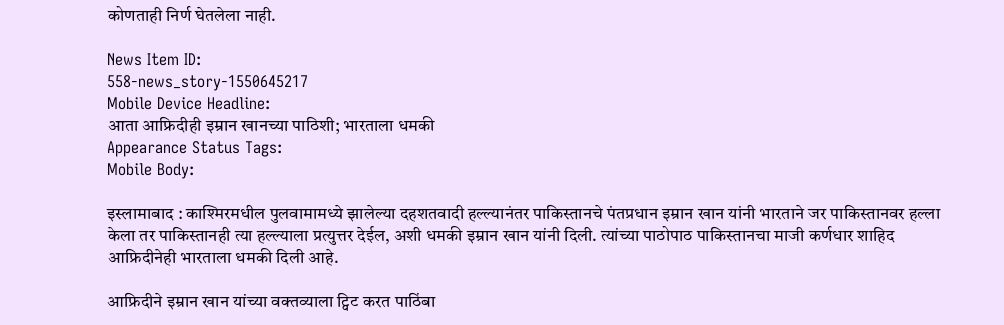कोणताही निर्ण घेतलेला नाही.

News Item ID:
558-news_story-1550645217
Mobile Device Headline:
आता आफ्रिदीही इम्रान खानच्या पाठिशी; भारताला धमकी
Appearance Status Tags:
Mobile Body:

इस्लामाबाद : काश्मिरमधील पुलवामामध्ये झालेल्या दहशतवादी हल्ल्यानंतर पाकिस्तानचे पंतप्रधान इम्रान खान यांनी भारताने जर पाकिस्तानवर हल्ला केला तर पाकिस्तानही त्या हल्ल्याला प्रत्युत्तर देईल, अशी धमकी इम्रान खान यांनी दिली. त्यांच्या पाठोपाठ पाकिस्तानचा माजी कर्णधार शाहिद आफ्रिदीनेही भारताला धमकी दिली आहे.

आफ्रिदीने इम्रान खान यांच्या वक्तव्याला ट्विट करत पाठिंबा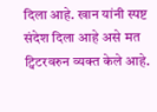दिला आहे. खान यांनी स्पष्ट संदेश दिला आहे असे मत ट्विटरवरुन व्यक्त केले आहे.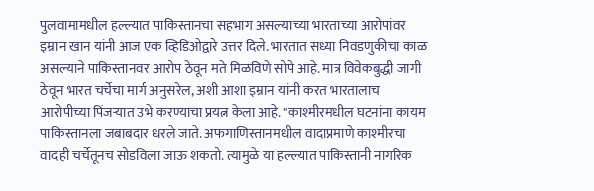पुलवामामधील हल्ल्यात पाकिस्तानचा सहभाग असल्याच्या भारताच्या आरोपांवर इम्रान खान यांनी आज एक व्हिडिओद्वारे उत्तर दिले. भारतात सध्या निवडणुकीचा काळ असल्याने पाकिस्तानवर आरोप ठेवून मते मिळविणे सोपे आहे. मात्र विवेकबुद्धी जागी ठेवून भारत चर्चेचा मार्ग अनुसरेल, अशी आशा इम्रान यांनी करत भारतालाच आरोपीच्या पिंजऱ्यात उभे करण्याचा प्रयत्न केला आहे. "काश्‍मीरमधील घटनांना कायम पाकिस्तानला जबाबदार धरले जाते. अफगाणिस्तानमधील वादाप्रमाणे काश्‍मीरचा वादही चर्चेतूनच सोडविला जाऊ शकतो. त्यामुळे या हल्ल्यात पाकिस्तानी नागरिक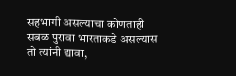सहभागी असल्याचा कोणताही सबळ पुरावा भारताकडे असल्यास तो त्यांनी द्यावा,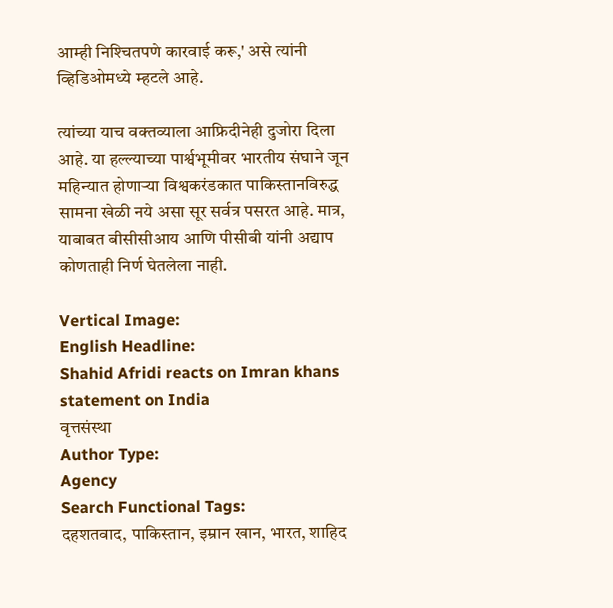आम्ही निश्‍चितपणे कारवाई करू,' असे त्यांनी व्हिडिओमध्ये म्हटले आहे.

त्यांच्या याच वक्तव्याला आफ्रिदीनेही दुजोरा दिला आहे. या हल्ल्याच्या पार्श्वभूमीवर भारतीय संघाने जून महिन्यात होणाऱ्या विश्वकरंडकात पाकिस्तानविरुद्ध सामना खेळी नये असा सूर सर्वत्र पसरत आहे. मात्र, याबाबत बीसीसीआय आणि पीसीबी यांनी अद्याप कोणताही निर्ण घेतलेला नाही.

Vertical Image:
English Headline:
Shahid Afridi reacts on Imran khans statement on India
वृत्तसंस्था
Author Type:
Agency
Search Functional Tags:
दहशतवाद, पाकिस्तान, इम्रान खान, भारत, शाहिद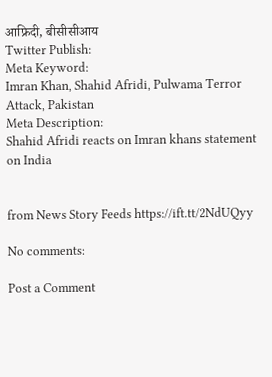आफ्रिदी, बीसीसीआय
Twitter Publish:
Meta Keyword:
Imran Khan, Shahid Afridi, Pulwama Terror Attack, Pakistan
Meta Description:
Shahid Afridi reacts on Imran khans statement on India


from News Story Feeds https://ift.tt/2NdUQyy

No comments:

Post a Comment